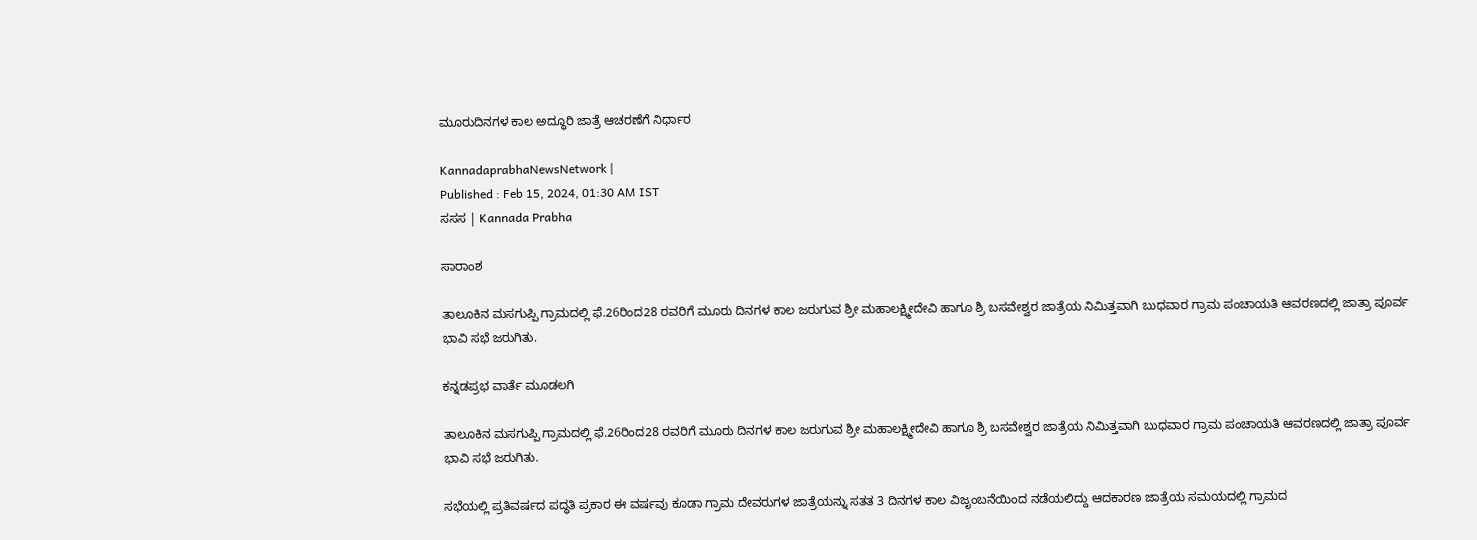ಮೂರುದಿನಗಳ ಕಾಲ ಅದ್ಧೂರಿ ಜಾತ್ರೆ ಆಚರಣೆಗೆ ನಿರ್ಧಾರ

KannadaprabhaNewsNetwork |
Published : Feb 15, 2024, 01:30 AM IST
ಸಸಸ | Kannada Prabha

ಸಾರಾಂಶ

ತಾಲೂಕಿನ ಮಸಗುಪ್ಪಿ ಗ್ರಾಮದಲ್ಲಿ ಫೆ.26ರಿಂದ28 ರವರಿಗೆ ಮೂರು ದಿನಗಳ ಕಾಲ ಜರುಗುವ ಶ್ರೀ ಮಹಾಲಕ್ಷ್ಮೀದೇವಿ ಹಾಗೂ ಶ್ರಿ ಬಸವೇಶ್ವರ ಜಾತ್ರೆಯ ನಿಮಿತ್ತವಾಗಿ ಬುಧವಾರ ಗ್ರಾಮ ಪಂಚಾಯತಿ ಆವರಣದಲ್ಲಿ ಜಾತ್ರಾ ಪೂರ್ವ ಭಾವಿ ಸಭೆ ಜರುಗಿತು.

ಕನ್ನಡಪ್ರಭ ವಾರ್ತೆ ಮೂಡಲಗಿ

ತಾಲೂಕಿನ ಮಸಗುಪ್ಪಿ ಗ್ರಾಮದಲ್ಲಿ ಫೆ.26ರಿಂದ28 ರವರಿಗೆ ಮೂರು ದಿನಗಳ ಕಾಲ ಜರುಗುವ ಶ್ರೀ ಮಹಾಲಕ್ಷ್ಮೀದೇವಿ ಹಾಗೂ ಶ್ರಿ ಬಸವೇಶ್ವರ ಜಾತ್ರೆಯ ನಿಮಿತ್ತವಾಗಿ ಬುಧವಾರ ಗ್ರಾಮ ಪಂಚಾಯತಿ ಆವರಣದಲ್ಲಿ ಜಾತ್ರಾ ಪೂರ್ವ ಭಾವಿ ಸಭೆ ಜರುಗಿತು.

ಸಭೆಯಲ್ಲಿ ಪ್ರತಿವರ್ಷದ ಪದ್ಧತಿ ಪ್ರಕಾರ ಈ ವರ್ಷವು ಕೂಡಾ ಗ್ರಾಮ ದೇವರುಗಳ ಜಾತ್ರೆಯನ್ನು ಸತತ 3 ದಿನಗಳ ಕಾಲ ವಿಜೃಂಬನೆಯಿಂದ ನಡೆಯಲಿದ್ದು ಆದಕಾರಣ ಜಾತ್ರೆಯ ಸಮಯದಲ್ಲಿ ಗ್ರಾಮದ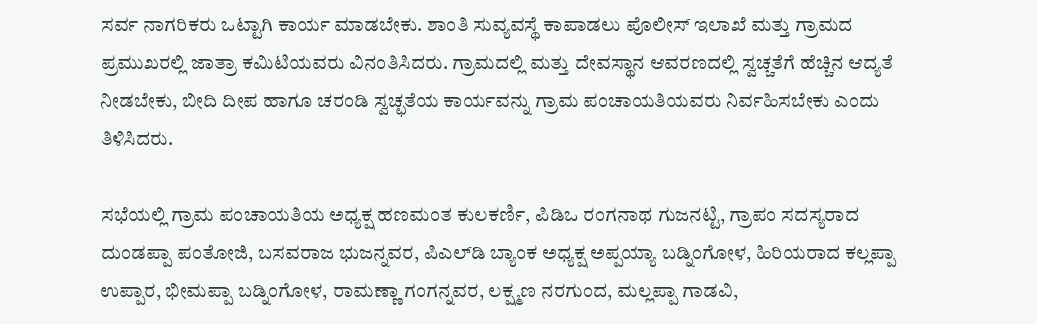ಸರ್ವ ನಾಗರಿಕರು ಒಟ್ಟಾಗಿ ಕಾರ್ಯ ಮಾಡಬೇಕು. ಶಾಂತಿ ಸುವ್ಯವಸ್ಥೆ ಕಾಪಾಡಲು ಪೊಲೀಸ್ ಇಲಾಖೆ ಮತ್ತು ಗ್ರಾಮದ ಪ್ರಮುಖರಲ್ಲಿ ಜಾತ್ರಾ ಕಮಿಟಿಯವರು ವಿನಂತಿಸಿದರು. ಗ್ರಾಮದಲ್ಲಿ ಮತ್ತು ದೇವಸ್ಥಾನ ಆವರಣದಲ್ಲಿ ಸ್ವಚ್ಚತೆಗೆ ಹೆಚ್ಚಿನ ಆದ್ಯತೆ ನೀಡಬೇಕು, ಬೀದಿ ದೀಪ ಹಾಗೂ ಚರಂಡಿ ಸ್ವಚ್ಛತೆಯ ಕಾರ್ಯವನ್ನು ಗ್ರಾಮ ಪಂಚಾಯತಿಯವರು ನಿರ್ವಹಿಸಬೇಕು ಎಂದು ತಿಳಿಸಿದರು.

ಸಭೆಯಲ್ಲಿ ಗ್ರಾಮ ಪಂಚಾಯತಿಯ ಅಧ್ಯಕ್ಷ ಹಣಮಂತ ಕುಲಕರ್ಣಿ, ಪಿಡಿಒ ರಂಗನಾಥ ಗುಜನಟ್ಟಿ, ಗ್ರಾಪಂ ಸದಸ್ಯರಾದ ದುಂಡಪ್ಪಾ ಪಂತೋಜಿ, ಬಸವರಾಜ ಭುಜನ್ನವರ, ಪಿಎಲ್‌ಡಿ ಬ್ಯಾಂಕ ಅಧ್ಯಕ್ಷ ಅಪ್ಪಯ್ಯಾ ಬಡ್ನಿಂಗೋಳ, ಹಿರಿಯರಾದ ಕಲ್ಲಪ್ಪಾ ಉಪ್ಪಾರ, ಭೀಮಪ್ಪಾ ಬಡ್ನಿಂಗೋಳ, ರಾಮಣ್ಣಾ ಗಂಗನ್ನವರ, ಲಕ್ಷ್ಮಣ ನರಗುಂದ, ಮಲ್ಲಪ್ಪಾ ಗಾಡವಿ,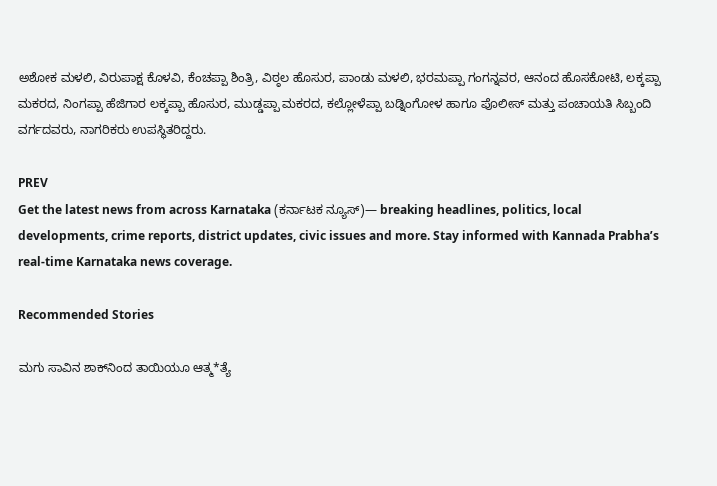ಅಶೋಕ ಮಳಲಿ, ವಿರುಪಾಕ್ಷ ಕೊಳವಿ, ಕೆಂಚಪ್ಪಾ ಶಿಂತ್ರಿ, ವಿಠ್ಠಲ ಹೊಸುರ, ಪಾಂಡು ಮಳಲಿ, ಭರಮಪ್ಪಾ ಗಂಗನ್ನವರ, ಆನಂದ ಹೊಸಕೋಟಿ, ಲಕ್ಕಪ್ಪಾ ಮಕರದ, ನಿಂಗಪ್ಪಾ ಹೆಜಿಗಾರ ಲಕ್ಕಪ್ಪಾ ಹೊಸುರ, ಮುಡ್ಡಪ್ಪಾ ಮಕರದ, ಕಲ್ಲೋಳೆಪ್ಪಾ ಬಡ್ನಿಂಗೋಳ ಹಾಗೂ ಪೊಲೀಸ್ ಮತ್ತು ಪಂಚಾಯತಿ ಸಿಬ್ಬಂದಿ ವರ್ಗದವರು, ನಾಗರಿಕರು ಉಪಸ್ಥಿತರಿದ್ದರು.

PREV
Get the latest news from across Karnataka (ಕರ್ನಾಟಕ ನ್ಯೂಸ್)— breaking headlines, politics, local developments, crime reports, district updates, civic issues and more. Stay informed with Kannada Prabha’s real‑time Karnataka news coverage.

Recommended Stories

ಮಗು ಸಾವಿನ ಶಾಕ್‌ನಿಂದ ತಾಯಿಯೂ ಆತ್ಮ*ತ್ಯೆ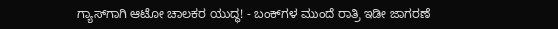ಗ್ಯಾಸ್‌ಗಾಗಿ ಆಟೋ ಚಾಲಕರ ಯುದ್ಧ! - ಬಂಕ್‌ಗಳ ಮುಂದೆ ರಾತ್ರಿ ಇಡೀ ಜಾಗರಣೆ